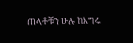ጠላቶቹን ሁሉ ከእግሩ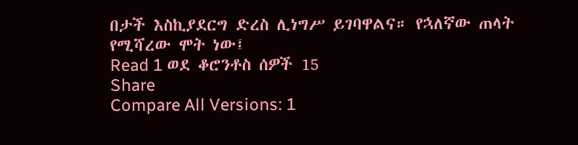በታች እስኪያደርግ ድረስ ሊነግሥ ይገባዋልና። የኋለኛው ጠላት የሚሻረው ሞት ነው፤
Read 1 ወደ ቆሮንቶስ ሰዎች 15
Share
Compare All Versions: 1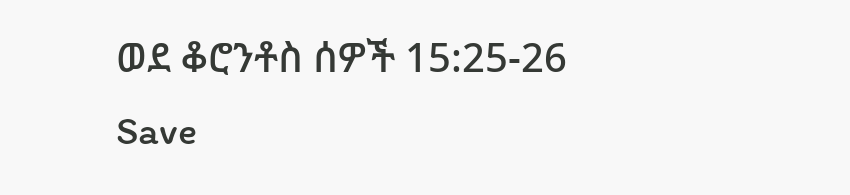ወደ ቆሮንቶስ ሰዎች 15:25-26
Save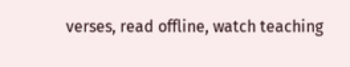verses, read offline, watch teaching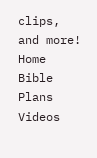clips, and more!
Home
Bible
Plans
Videos